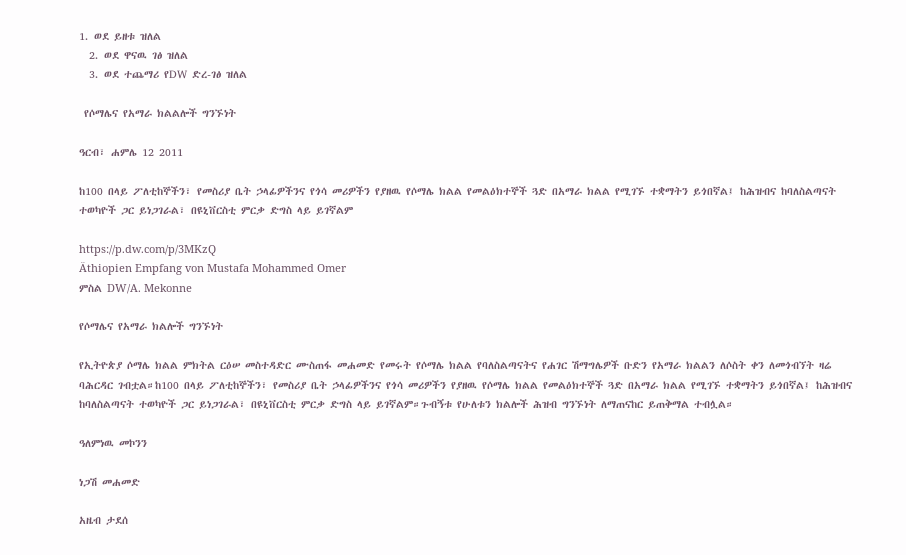1. ወደ ይዘቱ ዝለል
  2. ወደ ዋናዉ ገፅ ዝለል
  3. ወደ ተጨማሪ የDW ድረ-ገፅ ዝለል

 የሶማሌና የአማራ ክልልሎች ግንኙነት

ዓርብ፣ ሐምሌ 12 2011

ከ100 በላይ ፖለቲከኞችን፣ የመስሪያ ቤት ኃላፊዎችንና የጎሳ መሪዎችን የያዘዉ የሶማሌ ክልል የመልዕክተኞች ጓድ በአማራ ክልል የሚገኙ ተቋማትን ይጎበኛል፤ ከሕዝብና ከባለስልጣናት ተወካዮች ጋር ይነጋገራል፣ በዩኒቨርስቲ ምርቃ ድግስ ላይ ይገኛልም

https://p.dw.com/p/3MKzQ
Äthiopien Empfang von Mustafa Mohammed Omer
ምስል DW/A. Mekonne

የሶማሌና የአማራ ክልሎች ግንኙነት

የኢትዮጵያ ሶማሌ ክልል ምክትል ርዕሠ መስተዳድር ሙስጠፋ መሐመድ የመሩት የሶማሌ ክልል የባለስልጣናትና የሐገር ሽማግሌዎች ቡድን የአማራ ክልልን ለሶስት ቀን ለመጎብኘት ዛሬ ባሕርዳር ገብቷል።ከ100 በላይ ፖለቲከኞችን፣ የመስሪያ ቤት ኃላፊዎችንና የጎሳ መሪዎችን የያዘዉ የሶማሌ ክልል የመልዕክተኞች ጓድ በአማራ ክልል የሚገኙ ተቋማትን ይጎበኛል፤ ከሕዝብና ከባለስልጣናት ተወካዮች ጋር ይነጋገራል፣ በዩኒቨርስቲ ምርቃ ድግስ ላይ ይገኛልም።ጉብኝቱ የሁለቱን ክልሎች ሕዝብ ግንኙነት ለማጠናከር ይጠቅማል ተብሏል።

ዓለምነዉ መኮንን

ነጋሽ መሐመድ

አዜብ ታደሰ